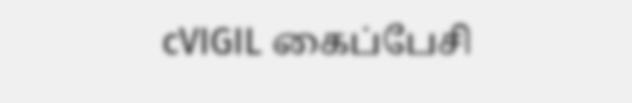cVIGIL கைப்பேசி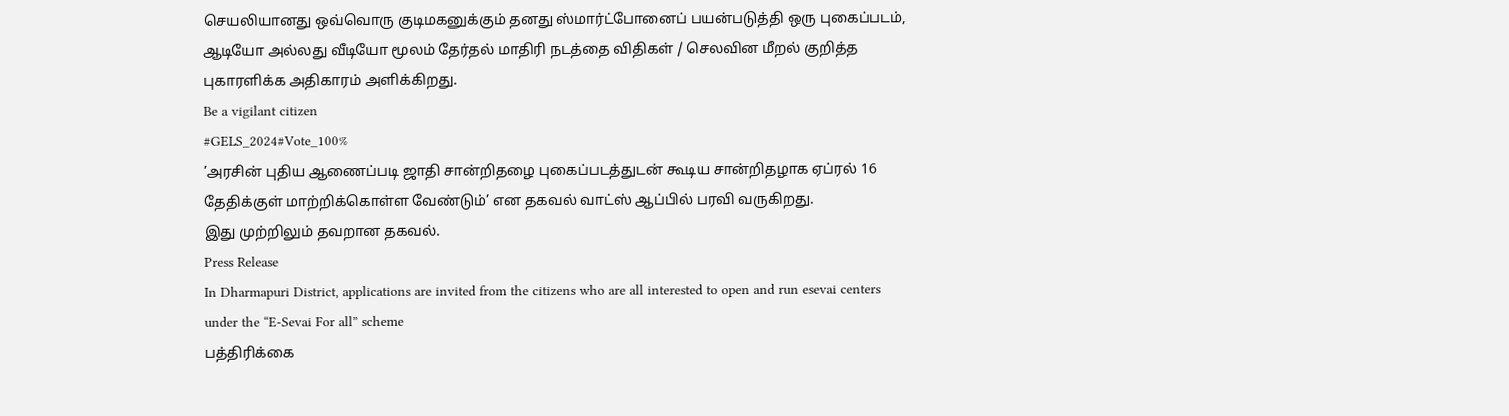செயலியானது ஒவ்வொரு குடிமகனுக்கும் தனது ஸ்மார்ட்போனைப் பயன்படுத்தி ஒரு புகைப்படம், ஆடியோ அல்லது வீடியோ மூலம் தேர்தல் மாதிரி நடத்தை விதிகள் / செலவின மீறல் குறித்த புகாரளிக்க அதிகாரம் அளிக்கிறது.
Be a vigilant citizen
#GELS_2024#Vote_100%
’அரசின் புதிய ஆணைப்படி ஜாதி சான்றிதழை புகைப்படத்துடன் கூடிய சான்றிதழாக ஏப்ரல் 16 தேதிக்குள் மாற்றிக்கொள்ள வேண்டும்’ என தகவல் வாட்ஸ் ஆப்பில் பரவி வருகிறது.
இது முற்றிலும் தவறான தகவல்.
Press Release
In Dharmapuri District, applications are invited from the citizens who are all interested to open and run esevai centers under the “E-Sevai For all” scheme
பத்திரிக்கை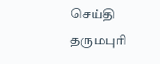செய்தி
தருமபுரி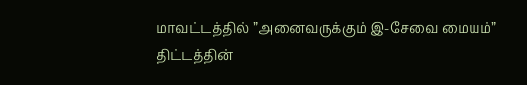மாவட்டத்தில் ”அனைவருக்கும் இ-சேவை மையம்” திட்டத்தின்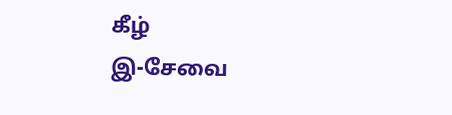கீழ்
இ-சேவை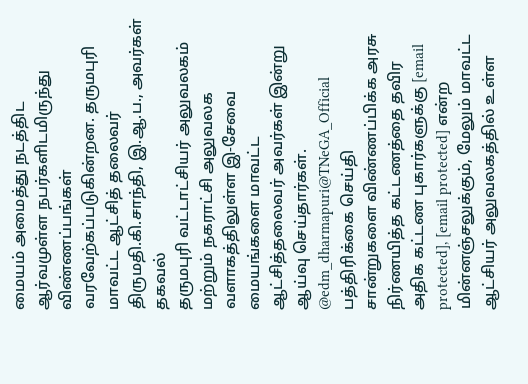மையம் அமைத்து நடத்திட ஆர்வமுள்ள நபர்களிடமிருந்து விண்ணப்பங்கள் வரவேற்கப்படுகின்றன. தருமபுரி மாவட்ட ஆட்சித் தலைவர் திருமதி.கி.சாந்தி, இ.ஆ.ப., அவர்கள் தகவல்
தருமபுரி வட்டாட்சியர் அலுவலகம் மற்றும் நகராட்சி அலுவலக வளாகத்திலுள்ள இ-சேவை மையங்களை மாவட்ட ஆட்சித்தலைவர் அவர்கள் இன்று ஆய்வு செய்தார்கள்.
@edm_dharmapuri@TNeGA_Official
பத்திரிக்கை செய்தி
சான்றுகளை விண்ணப்பிக்க அரசு நிர்ணயித்த கட்டணத்தை தவிர அதிக கட்டண புகார்களுக்கு [email protected], [email protected] என்ற மின்னஞ்சலுக்கும், மேலும் மாவட்ட ஆட்சியர் அலுவலகத்தில் உள்ள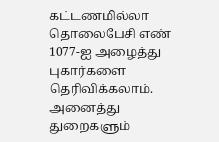கட்டணமில்லா தொலைபேசி எண் 1077-ஐ அழைத்து புகார்களை தெரிவிக்கலாம்.
அனைத்து துறைகளும்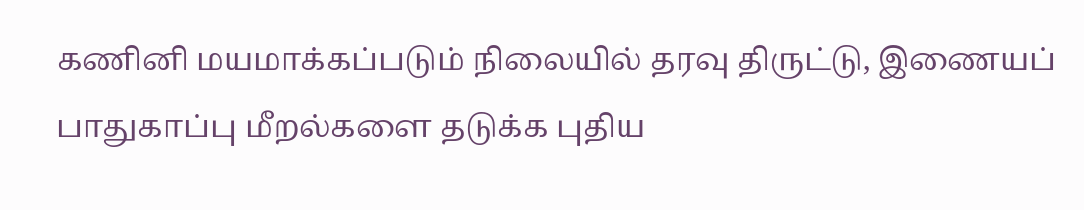கணினி மயமாக்கப்படும் நிலையில் தரவு திருட்டு, இணையப் பாதுகாப்பு மீறல்களை தடுக்க புதிய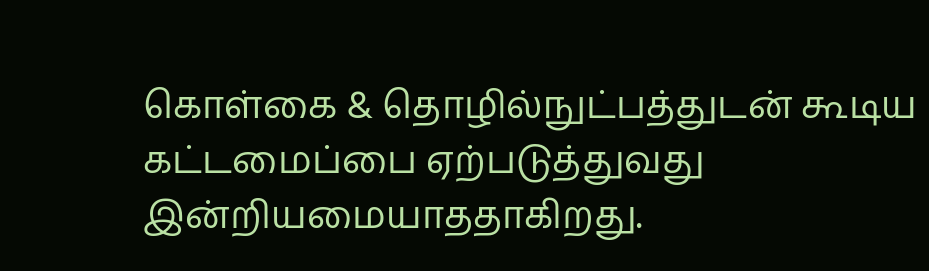கொள்கை & தொழில்நுட்பத்துடன் கூடிய கட்டமைப்பை ஏற்படுத்துவது இன்றியமையாததாகிறது.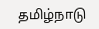தமிழ்நாடு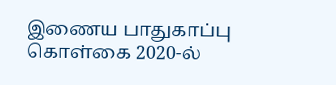இணைய பாதுகாப்பு கொள்கை 2020-ல்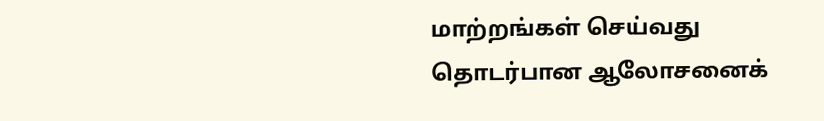மாற்றங்கள் செய்வது தொடர்பான ஆலோசனைக்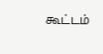கூட்டம்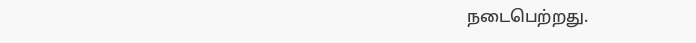நடைபெற்றது.